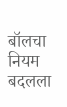बॉलचा नियम बदलला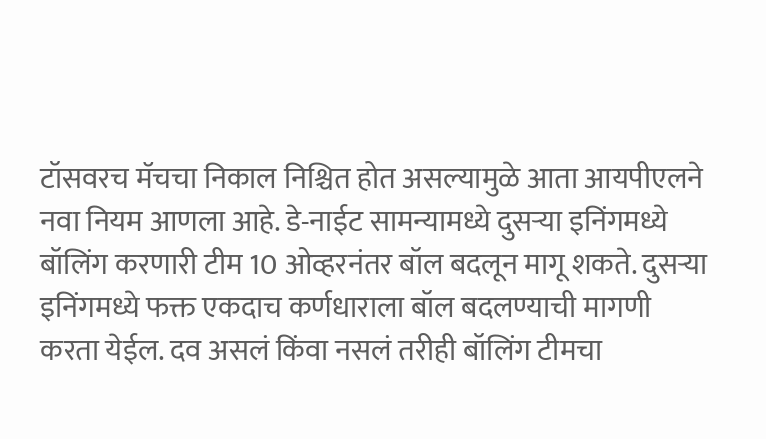टॉसवरच मॅचचा निकाल निश्चित होत असल्यामुळे आता आयपीएलने नवा नियम आणला आहे. डे-नाईट सामन्यामध्ये दुसऱ्या इनिंगमध्ये बॉलिंग करणारी टीम 10 ओव्हरनंतर बॉल बदलून मागू शकते. दुसऱ्या इनिंगमध्ये फक्त एकदाच कर्णधाराला बॉल बदलण्याची मागणी करता येईल. दव असलं किंवा नसलं तरीही बॉलिंग टीमचा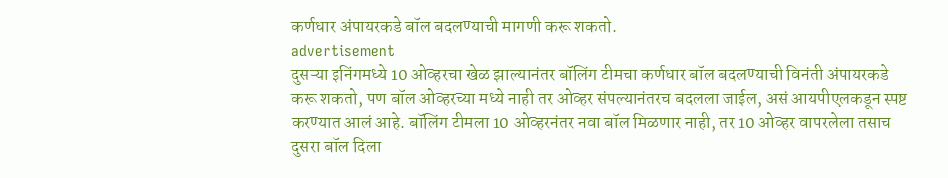कर्णधार अंपायरकडे बॉल बदलण्याची मागणी करू शकतो.
advertisement
दुसऱ्या इनिंगमध्ये 10 ओव्हरचा खेळ झाल्यानंतर बॉलिंग टीमचा कर्णधार बॉल बदलण्याची विनंती अंपायरकडे करू शकतो, पण बॉल ओव्हरच्या मध्ये नाही तर ओव्हर संपल्यानंतरच बदलला जाईल, असं आयपीएलकडून स्पष्ट करण्यात आलं आहे. बॉलिंग टीमला 10 ओव्हरनंतर नवा बॉल मिळणार नाही, तर 10 ओव्हर वापरलेला तसाच दुसरा बॉल दिला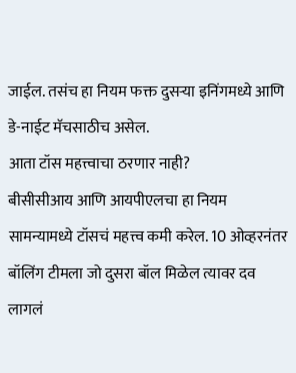जाईल. तसंच हा नियम फक्त दुसऱ्या इनिंगमध्ये आणि डे-नाईट मॅचसाठीच असेल.
आता टॉस महत्त्वाचा ठरणार नाही?
बीसीसीआय आणि आयपीएलचा हा नियम सामन्यामध्ये टॉसचं महत्त्व कमी करेल. 10 ओव्हरनंतर बॉलिंग टीमला जो दुसरा बॉल मिळेल त्यावर दव लागलं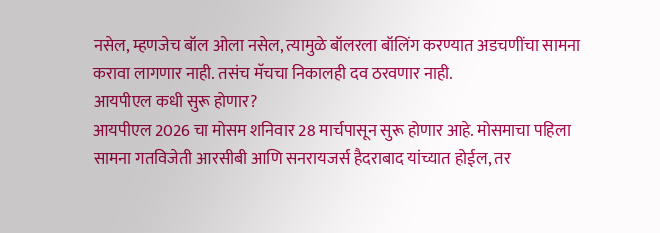नसेल, म्हणजेच बॉल ओला नसेल, त्यामुळे बॉलरला बॉलिंग करण्यात अडचणींचा सामना करावा लागणार नाही. तसंच मॅचचा निकालही दव ठरवणार नाही.
आयपीएल कधी सुरू होणार?
आयपीएल 2026 चा मोसम शनिवार 28 मार्चपासून सुरू होणार आहे. मोसमाचा पहिला सामना गतविजेती आरसीबी आणि सनरायजर्स हैदराबाद यांच्यात होईल, तर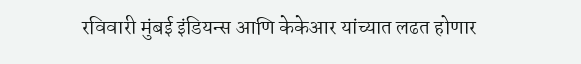रविवारी मुंबई इंडियन्स आणि केकेआर यांच्यात लढत होणार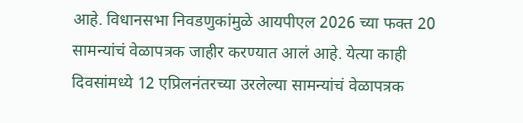आहे. विधानसभा निवडणुकांमुळे आयपीएल 2026 च्या फक्त 20 सामन्यांचं वेळापत्रक जाहीर करण्यात आलं आहे. येत्या काही दिवसांमध्ये 12 एप्रिलनंतरच्या उरलेल्या सामन्यांचं वेळापत्रक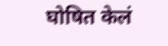घोषित केलं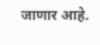जाणार आहे.